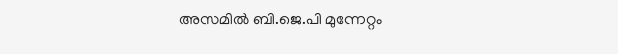അസമിൽ ബി.ജെ.പി മുന്നേറ്റം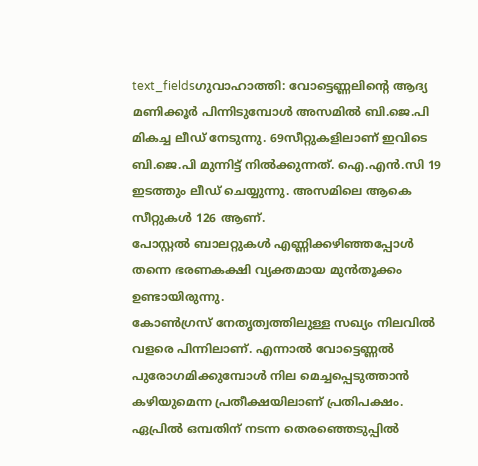text_fieldsഗുവാഹാത്തി: വോട്ടെണ്ണലിന്റെ ആദ്യ മണിക്കൂർ പിന്നിടുമ്പോൾ അസമിൽ ബി.ജെ.പി മികച്ച ലീഡ് നേടുന്നു. 69സീറ്റുകളിലാണ് ഇവിടെ ബി.ജെ.പി മുന്നിട്ട് നിൽക്കുന്നത്. ഐ.എൻ.സി 19 ഇടത്തും ലീഡ് ചെയ്യുന്നു. അസമിലെ ആകെ സീറ്റുകൾ 126 ആണ്.
പോസ്റ്റൽ ബാലറ്റുകൾ എണ്ണിക്കഴിഞ്ഞപ്പോൾ തന്നെ ഭരണകക്ഷി വ്യക്തമായ മുൻതൂക്കം ഉണ്ടായിരുന്നു.
കോൺഗ്രസ് നേതൃത്വത്തിലുള്ള സഖ്യം നിലവിൽ വളരെ പിന്നിലാണ്. എന്നാൽ വോട്ടെണ്ണൽ പുരോഗമിക്കുമ്പോൾ നില മെച്ചപ്പെടുത്താൻ കഴിയുമെന്ന പ്രതീക്ഷയിലാണ് പ്രതിപക്ഷം. ഏപ്രിൽ ഒമ്പതിന് നടന്ന തെരഞ്ഞെടുപ്പിൽ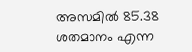അസമിൽ 85.38 ശതമാനം എന്ന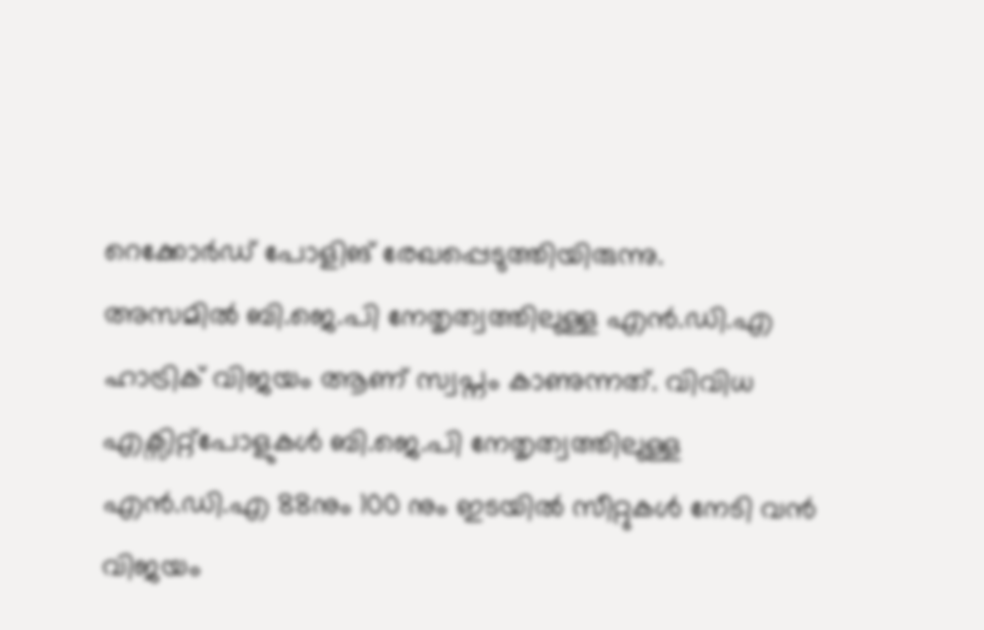റെക്കോർഡ് പോളിങ് രേഖപ്പെടുത്തിയിരുന്നു.
അസമിൽ ബി.ജെ.പി നേതൃത്വത്തിലുള്ള എൻ.ഡി.എ ഹാട്രിക് വിജയം ആണ് സ്വപ്നം കാണുന്നത്. വിവിധ എക്സിറ്റ്പോളുകൾ ബി.ജെ.പി നേതൃത്വത്തിലുള്ള എൻ.ഡി.എ 88നും 100 നും ഇടയിൽ സീറ്റുകൾ നേടി വൻ വിജയം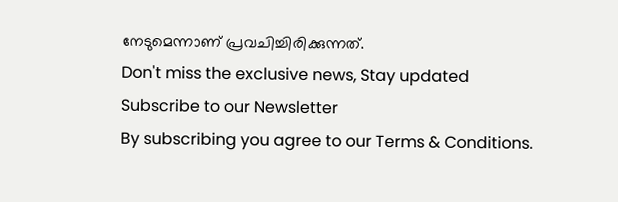നേടുമെന്നാണ് പ്രവചിച്ചിരിക്കുന്നത്.
Don't miss the exclusive news, Stay updated
Subscribe to our Newsletter
By subscribing you agree to our Terms & Conditions.